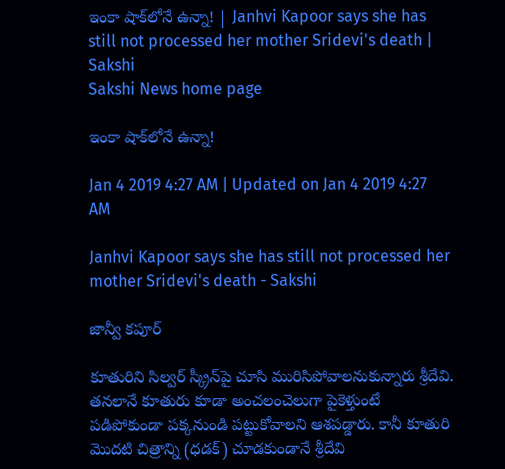ఇంకా షాక్‌లోనే ఉన్నా! | Janhvi Kapoor says she has still not processed her mother Sridevi's death | Sakshi
Sakshi News home page

ఇంకా షాక్‌లోనే ఉన్నా!

Jan 4 2019 4:27 AM | Updated on Jan 4 2019 4:27 AM

Janhvi Kapoor says she has still not processed her mother Sridevi's death - Sakshi

జాన్వీ కపూర్‌

కూతురిని సిల్వర్‌ స్క్రీన్‌పై చూసి మురిసిపోవాలనుకున్నారు శ్రీదేవి. తనలానే కూతురు కూడా అంచలంచెలుగా పైకెళ్తుంటే పడిపోకుండా పక్కనుండి పట్టుకోవాలని ఆశపడ్డారు. కానీ కూతురి మొదటి చిత్రాన్ని (ధడక్‌) చూడకుండానే శ్రీదేవి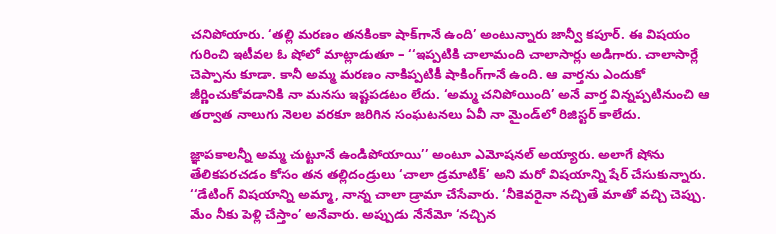చనిపోయారు. ‘తల్లి మరణం తనకింకా షాక్‌గానే ఉంది’ అంటున్నారు జాన్వీ కపూర్‌. ఈ విషయం గురించి ఇటీవల ఓ షోలో మాట్లాడుతూ – ‘‘ఇప్పటికి చాలామంది చాలాసార్లు అడిగారు. చాలాసార్లే చెప్పాను కూడా. కానీ అమ్మ మరణం నాకిప్పటికీ షాకింగ్‌గానే ఉంది. ఆ వార్తను ఎందుకో జీర్ణించుకోవడానికి నా మనసు ఇష్టపడటం లేదు. ‘అమ్మ చనిపోయింది’ అనే వార్త విన్నప్పటినుంచి ఆ తర్వాత నాలుగు నెలల వరకూ జరిగిన సంఘటనలు ఏవీ నా మైండ్‌లో రిజిస్టర్‌ కాలేదు.

జ్ఞాపకాలన్నీ అమ్మ చుట్టూనే ఉండిపోయాయి’’ అంటూ ఎమోషనల్‌ అయ్యారు. అలాగే షోను తేలికపరచడం కోసం తన తల్లిదండ్రులు ‘చాలా డ్రమాటిక్‌’ అని మరో విషయాన్ని షేర్‌ చేసుకున్నారు. ‘‘డేటింగ్‌ విషయాన్ని అమ్మా, నాన్న చాలా డ్రామా చేసేవారు. ‘నీకెవరైనా నచ్చితే మాతో వచ్చి చెప్పు. మేం నీకు పెళ్లి చేస్తాం’ అనేవారు. అప్పుడు నేనేమో ‘నచ్చిన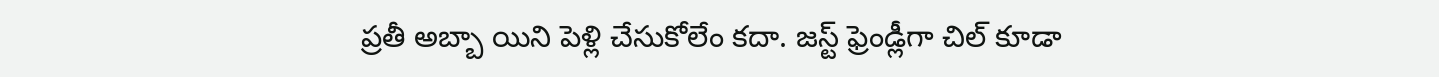ప్రతీ అబ్బా యిని పెళ్లి చేసుకోలేం కదా. జస్ట్‌ ఫ్రెండ్లీగా చిల్‌ కూడా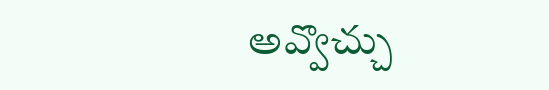అవ్వొచ్చు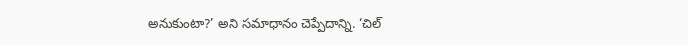అనుకుంటా?’ అని సమాధానం చెప్పేదాన్ని. ‘చిల్‌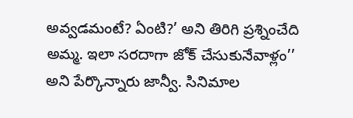అవ్వడమంటే? ఏంటి?’ అని తిరిగి ప్రశ్నించేది అమ్మ. ఇలా సరదాగా జోక్‌ చేసుకునేవాళ్లం’’ అని పేర్కొన్నారు జాన్వీ. సినిమాల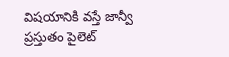విషయానికి వస్తే జాన్వీ ప్రస్తుతం పైలెట్‌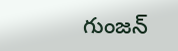గుంజన్‌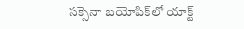సక్సెనా బయోపిక్‌లో యాక్ట్‌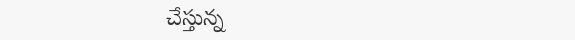చేస్తున్న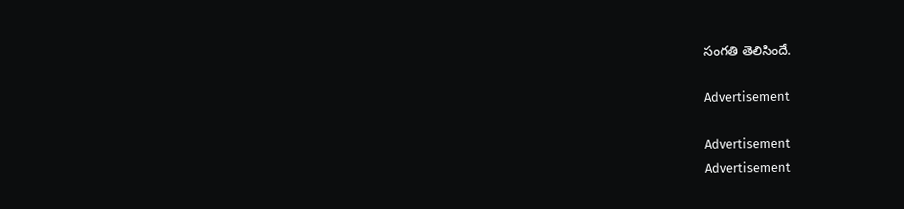సంగతి తెలిసిందే.

Advertisement

Advertisement
Advertisement